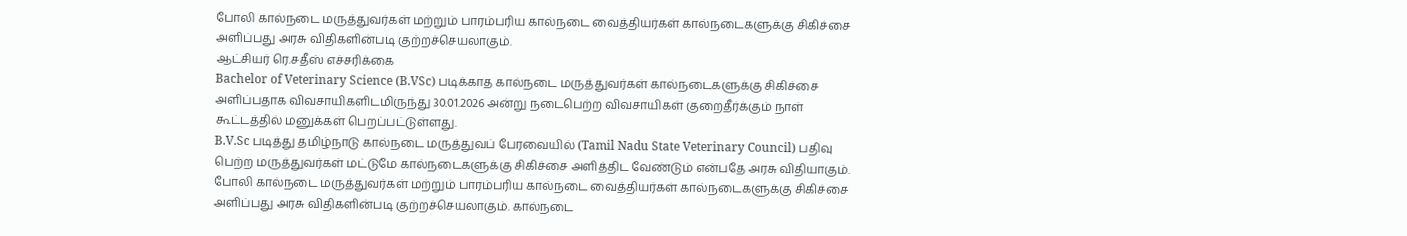போலி கால்நடை மருத்துவர்கள் மற்றும் பாரம்பரிய கால்நடை வைத்தியர்கள் கால்நடைகளுக்கு சிகிச்சை அளிப்பது அரசு விதிகளின்படி குற்றச்செயலாகும்.
ஆட்சியர் ரெ.சதீஸ் எச்சரிக்கை
Bachelor of Veterinary Science (B.VSc) படிக்காத கால்நடை மருத்துவர்கள் கால்நடைகளுக்கு சிகிச்சை அளிப்பதாக விவசாயிகளிடமிருந்து 30.01.2026 அன்று நடைபெற்ற விவசாயிகள் குறைதீர்க்கும் நாள் கூட்டத்தில் மனுக்கள் பெறப்பட்டுள்ளது.
B.V.Sc படித்து தமிழ்நாடு கால்நடை மருத்துவப் பேரவையில் (Tamil Nadu State Veterinary Council) பதிவு பெற்ற மருத்துவர்கள் மட்டுமே கால்நடைகளுக்கு சிகிச்சை அளித்திட வேண்டும் என்பதே அரசு விதியாகும். போலி கால்நடை மருத்துவர்கள் மற்றும் பாரம்பரிய கால்நடை வைத்தியர்கள் கால்நடைகளுக்கு சிகிச்சை அளிப்பது அரசு விதிகளின்படி குற்றச்செயலாகும். கால்நடை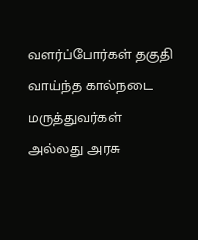வளர்ப்போர்கள் தகுதி வாய்ந்த கால்நடை மருத்துவர்கள் அல்லது அரசு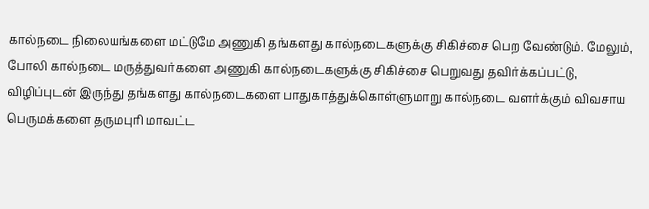கால்நடை நிலையங்களை மட்டுமே அணுகி தங்களது கால்நடைகளுக்கு சிகிச்சை பெற வேண்டும். மேலும், போலி கால்நடை மருத்துவர்களை அணுகி கால்நடைகளுக்கு சிகிச்சை பெறுவது தவிர்க்கப்பட்டு, விழிப்புடன் இருந்து தங்களது கால்நடைகளை பாதுகாத்துக்கொள்ளுமாறு கால்நடை வளர்க்கும் விவசாய பெருமக்களை தருமபுரி மாவட்ட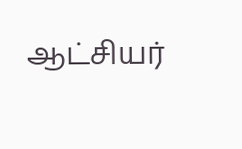ஆட்சியர்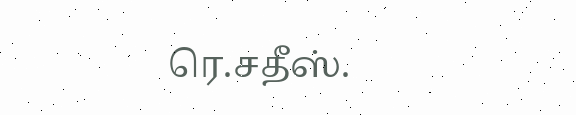ரெ.சதீஸ்.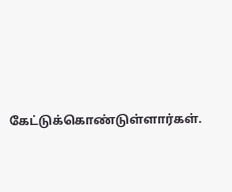கேட்டுக்கொண்டுள்ளார்கள்.